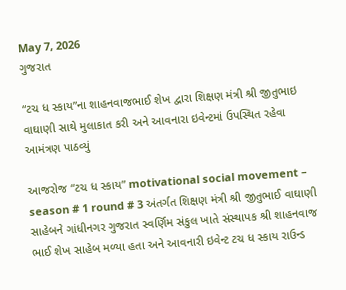May 7, 2026
ગુજરાત

“ટચ ધ સ્કાય”ના શાહનવાજભાઈ શેખ દ્વારા શિક્ષણ મંત્રી શ્રી જીતુભાઇ વાઘાણી સાથે મુલાકાત કરી અને આવનારા ઇવેન્ટમાં ઉપસ્થિત રહેવા આમંત્રણ પાઠવ્યું

આજરોજ “ટચ ધ સ્કાય” motivational social movement – season # 1 round # 3 અંતર્ગત શિક્ષણ મંત્રી શ્રી જીતુભાઈ વાઘાણી સાહેબને ગાંધીનગર ગુજરાત સ્વર્ણિમ સંકુલ ખાતે સંસ્થાપક શ્રી શાહનવાજ ભાઈ શેખ સાહેબ મળ્યા હતા અને આવનારી ઇવેન્ટ ટચ ધ સ્કાય રાઉન્ડ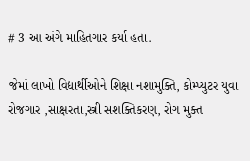# 3 આ અંગે માહિતગાર કર્યા હતા.

જેમાં લાખો વિદ્યાર્થીઓને શિક્ષા નશામુક્તિ, કોમ્પ્યુટર યુવા રોજગાર ,સાક્ષરતા,સ્ત્રી સશક્તિકરણ, રોગ મુક્ત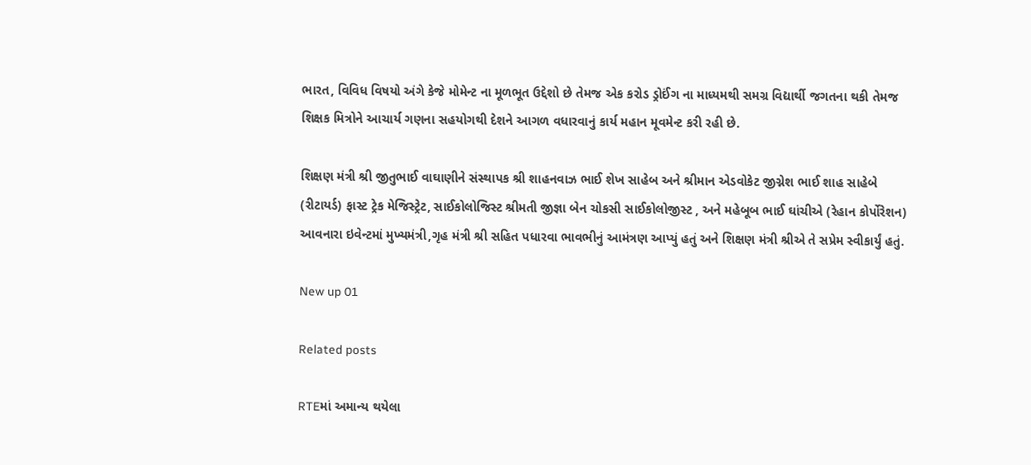ભારત, વિવિધ વિષયો અંગે કેજે મોમેન્ટ ના મૂળભૂત ઉદ્દેશો છે તેમજ એક કરોડ ડ્રોઈંગ ના માધ્યમથી સમગ્ર વિદ્યાર્થી જગતના થકી તેમજ શિક્ષક મિત્રોને આચાર્ય ગણના સહયોગથી દેશને આગળ વધારવાનું કાર્ય મહાન મૂવમેન્ટ કરી રહી છે.

શિક્ષણ મંત્રી શ્રી જીતુભાઈ વાઘાણીને સંસ્થાપક શ્રી શાહનવાઝ ભાઈ શેખ સાહેબ અને શ્રીમાન એડવોકેટ જીગ્નેશ ભાઈ શાહ સાહેબે (રીટાયર્ડ) ફાસ્ટ ટ્રેક મેજિસ્ટ્રેટ, સાઈકોલોજિસ્ટ શ્રીમતી જીજ્ઞા બેન ચોકસી સાઈકોલોજીસ્ટ , અને મહેબૂબ ભાઈ ઘાંચીએ (રેહાન કોર્પોરેશન) આવનારા ઇવેન્ટમાં મુખ્યમંત્રી,ગૃહ મંત્રી શ્રી સહિત પધારવા ભાવભીનું આમંત્રણ આપ્યું હતું અને શિક્ષણ મંત્રી શ્રીએ તે સપ્રેમ સ્વીકાર્યું હતું.

New up 01

Related posts

RTEમાં અમાન્ય થયેલા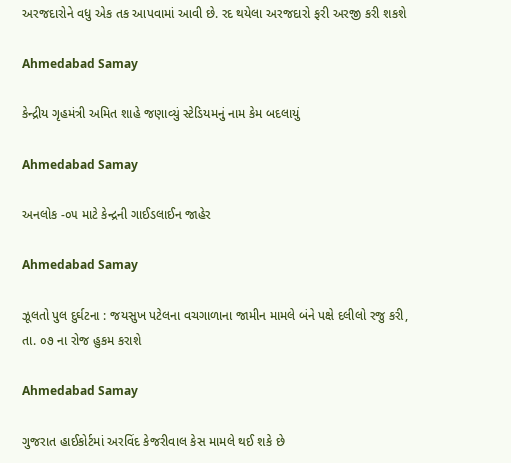અરજદારોને વધુ એક તક આપવામાં આવી છે. રદ થયેલા અરજદારો ફરી અરજી કરી શકશે

Ahmedabad Samay

કેન્દ્રીય ગૃહમંત્રી અમિત શાહે જણાવ્યું સ્ટેડિયમનું નામ કેમ બદલાયું

Ahmedabad Samay

અનલોક -૦૫ માટે કેન્દ્રની ગાઈડલાઈન જાહેર

Ahmedabad Samay

ઝૂલતો પુલ દુર્ઘટના : જયસુખ પટેલના વચગાળાના જામીન મામલે બંને પક્ષે દલીલો રજુ કરી, તા. ૦૭ ના રોજ હુકમ કરાશે

Ahmedabad Samay

ગુજરાત હાઈકોર્ટમાં અરવિંદ કેજરીવાલ કેસ મામલે થઈ શકે છે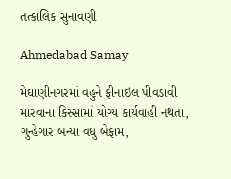તત્કાલિક સુનાવણી

Ahmedabad Samay

મેઘાણીનગરમાં વહુને ફીનાઇલ પીવડાવી મારવાના કિસ્સામાં યોગ્ય કાર્યવાહી નથતા, ગુન્હેગાર બન્યા વધુ બેફામ,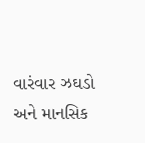વારંવાર ઝઘડો અને માનસિક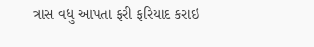ત્રાસ વધુ આપતા ફરી ફરિયાદ કરાઇ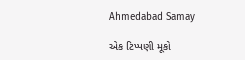Ahmedabad Samay

એક ટિપ્પણી મૂકો